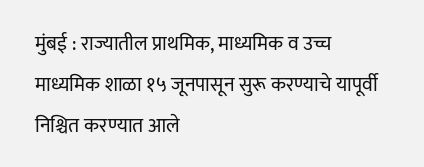मुंबई : राज्यातील प्राथमिक, माध्यमिक व उच्च माध्यमिक शाळा १५ जूनपासून सुरू करण्याचे यापूर्वी निश्चित करण्यात आले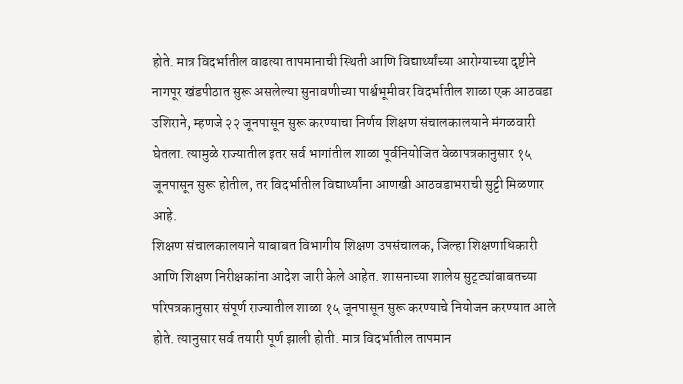होते. मात्र विदर्भातील वाढत्या तापमानाची स्थिती आणि विद्यार्थ्यांच्या आरोग्याच्या दृष्टीने नागपूर खंडपीठात सुरू असलेल्या सुनावणीच्या पार्श्वभूमीवर विदर्भातील शाळा एक आठवडा उशिराने, म्हणजे २२ जूनपासून सुरू करण्याचा निर्णय शिक्षण संचालकालयाने मंगळवारी घेतला. त्यामुळे राज्यातील इतर सर्व भागांतील शाळा पूर्वनियोजित वेळापत्रकानुसार १५ जूनपासून सुरू होतील, तर विदर्भातील विद्यार्थ्यांना आणखी आठवडाभराची सुट्टी मिळणार आहे.
शिक्षण संचालकालयाने याबाबत विभागीय शिक्षण उपसंचालक, जिल्हा शिक्षणाधिकारी आणि शिक्षण निरीक्षकांना आदेश जारी केले आहेत. शासनाच्या शालेय सुट्ट्यांबाबतच्या परिपत्रकानुसार संपूर्ण राज्यातील शाळा १५ जूनपासून सुरू करण्याचे नियोजन करण्यात आले होते. त्यानुसार सर्व तयारी पूर्ण झाली होती. मात्र विदर्भातील तापमान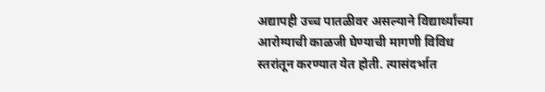अद्यापही उच्च पातळीवर असल्याने विद्यार्थ्यांच्या आरोग्याची काळजी घेण्याची मागणी विविध स्तरांतून करण्यात येत होती. त्यासंदर्भात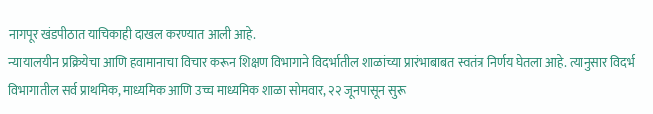नागपूर खंडपीठात याचिकाही दाखल करण्यात आली आहे.
न्यायालयीन प्रक्रियेचा आणि हवामानाचा विचार करून शिक्षण विभागाने विदर्भातील शाळांच्या प्रारंभाबाबत स्वतंत्र निर्णय घेतला आहे. त्यानुसार विदर्भ विभागातील सर्व प्राथमिक, माध्यमिक आणि उच्च माध्यमिक शाळा सोमवार, २२ जूनपासून सुरू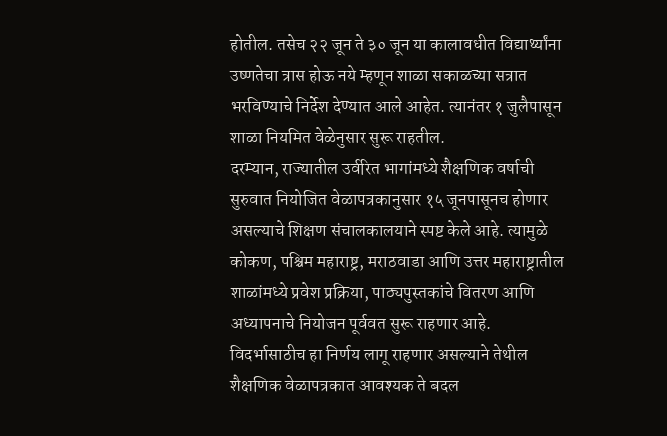होतील. तसेच २२ जून ते ३० जून या कालावधीत विद्यार्थ्यांना उष्णतेचा त्रास होऊ नये म्हणून शाळा सकाळच्या सत्रात भरविण्याचे निर्देश देण्यात आले आहेत. त्यानंतर १ जुलैपासून शाळा नियमित वेळेनुसार सुरू राहतील.
दरम्यान, राज्यातील उर्वरित भागांमध्ये शैक्षणिक वर्षाची सुरुवात नियोजित वेळापत्रकानुसार १५ जूनपासूनच होणार असल्याचे शिक्षण संचालकालयाने स्पष्ट केले आहे. त्यामुळे कोकण, पश्चिम महाराष्ट्र, मराठवाडा आणि उत्तर महाराष्ट्रातील शाळांमध्ये प्रवेश प्रक्रिया, पाठ्यपुस्तकांचे वितरण आणि अध्यापनाचे नियोजन पूर्ववत सुरू राहणार आहे. विदर्भासाठीच हा निर्णय लागू राहणार असल्याने तेथील शैक्षणिक वेळापत्रकात आवश्यक ते बदल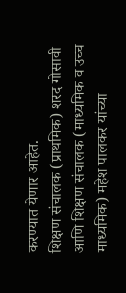करण्यात येणार आहेत.
शिक्षण संचालक (प्राथमिक) शरद गोसावी आणि शिक्षण संचालक (माध्यमिक व उच्च माध्यमिक) महेश पालकर यांच्या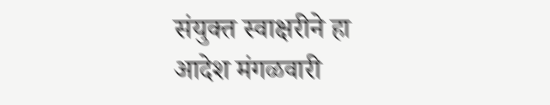संयुक्त स्वाक्षरीने हा आदेश मंगळवारी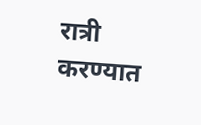रात्री करण्यात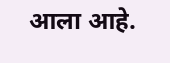आला आहे.